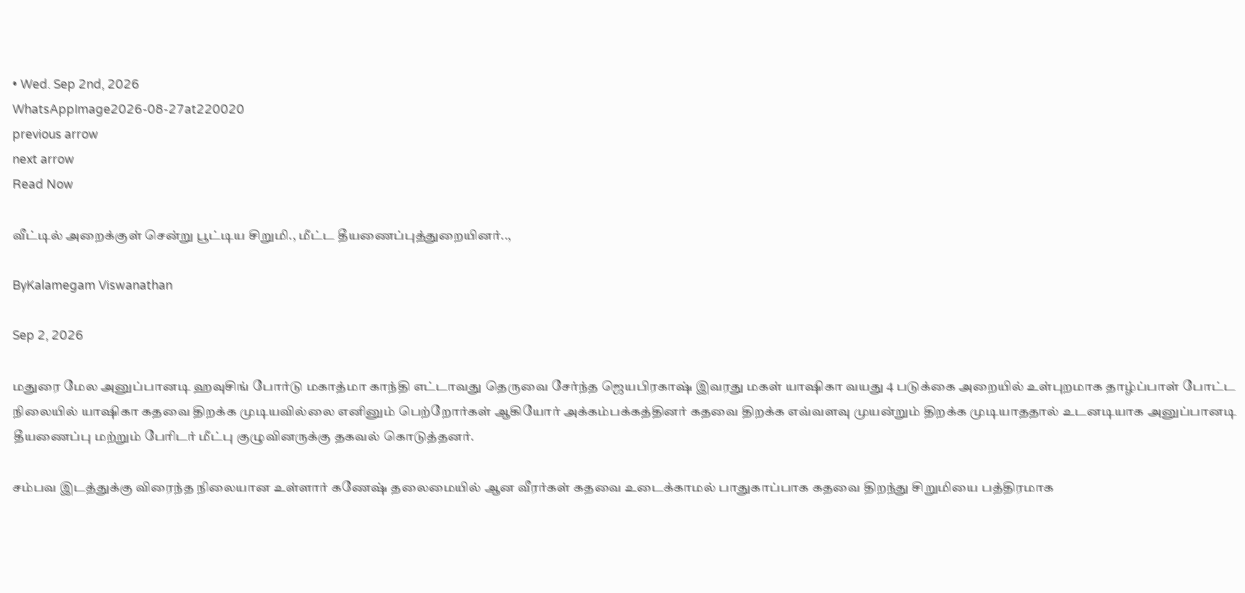• Wed. Sep 2nd, 2026
WhatsAppImage2026-08-27at220020
previous arrow
next arrow
Read Now

வீட்டில் அறைக்குள் சென்று பூட்டிய சிறுமி., மீட்ட தீயணைப்புத்துறையினர்..,

ByKalamegam Viswanathan

Sep 2, 2026

மதுரை மேல அனுப்பானடி ஹவுசிங் போர்டு மகாத்மா காந்தி எட்டாவது தெருவை சேர்ந்த ஜெயபிரகாஷ் இவரது மகள் யாஷிகா வயது 4 படுக்கை அறையில் உள்புறமாக தாழ்ப்பாள் போட்ட நிலையில் யாஷிகா கதவை திறக்க முடியவில்லை எனினும் பெற்றோர்கள் ஆகியோர் அக்கம்பக்கத்தினர் கதவை திறக்க எவ்வளவு முயன்றும் திறக்க முடியாததால் உடனடியாக அனுப்பானடி தீயணைப்பு மற்றும் பேரிடர் மீட்பு குழுவினருக்கு தகவல் கொடுத்தனர்.

சம்பவ இடத்துக்கு விரைந்த நிலையான உள்ளார் கணேஷ் தலைமையில் ஆன வீரர்கள் கதவை உடைக்காமல் பாதுகாப்பாக கதவை திறந்து சிறுமியை பத்திரமாக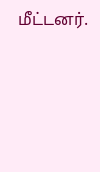மீட்டனர்.